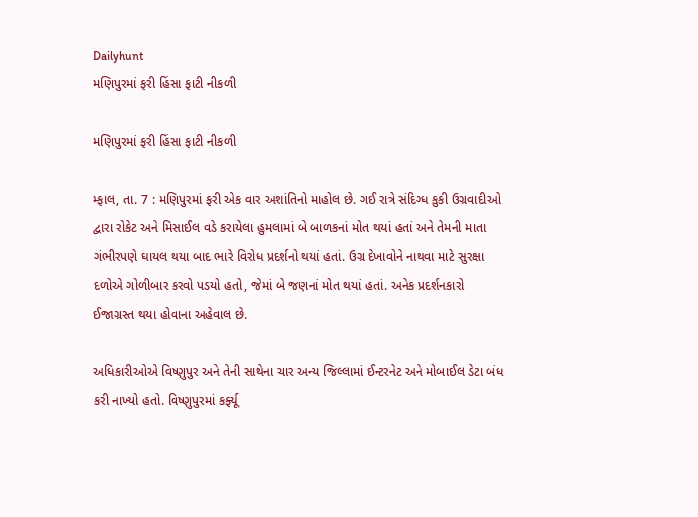Dailyhunt
મણિપુરમાં ફરી હિંસા ફાટી નીકળી

મણિપુરમાં ફરી હિંસા ફાટી નીકળી

મ્ફાલ, તા. 7 : મણિપુરમાં ફરી એક વાર અશાંતિનો માહોલ છે. ગઈ રાત્રે સંદિગ્ધ કુકી ઉગ્રવાદીઓ દ્વારા રોકેટ અને મિસાઈલ વડે કરાયેલા હુમલામાં બે બાળકનાં મોત થયાં હતાં અને તેમની માતા ગંભીરપણે ઘાયલ થયા બાદ ભારે વિરોધ પ્રદર્શનો થયાં હતાં. ઉગ્ર દેખાવોને નાથવા માટે સુરક્ષા દળોએ ગોળીબાર કરવો પડયો હતો, જેમાં બે જણનાં મોત થયાં હતાં. અનેક પ્રદર્શનકારો ઈજાગ્રસ્ત થયા હોવાના અહેવાલ છે.

અધિકારીઓએ વિષ્ણુપુર અને તેની સાથેના ચાર અન્ય જિલ્લામાં ઈન્ટરનેટ અને મોબાઈલ ડેટા બંધ કરી નાખ્યો હતો. વિષ્ણુપુરમાં કર્ફ્યૂ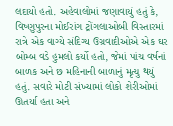લદાયો હતો. અહેવાલોમાં જણાવાયું હતું કે, વિષ્ણુપુરના મોઈરાંગ ટ્રોંગલાઓબી વિસ્તારમાં રાત્રે એક વાગ્યે સંદિગ્ય ઉગ્રવાદીઓએ એક ઘર બોમ્બ વડે હુમલો કર્યો હતો, જેમાં પાંચ વર્ષનાં બાળક અને છ મહિનાની બાળાનું મૃત્યુ થયું હતું. સવારે મોટી સંખ્યામાં લોકો શેરીઓમાં ઊતર્યા હતા અને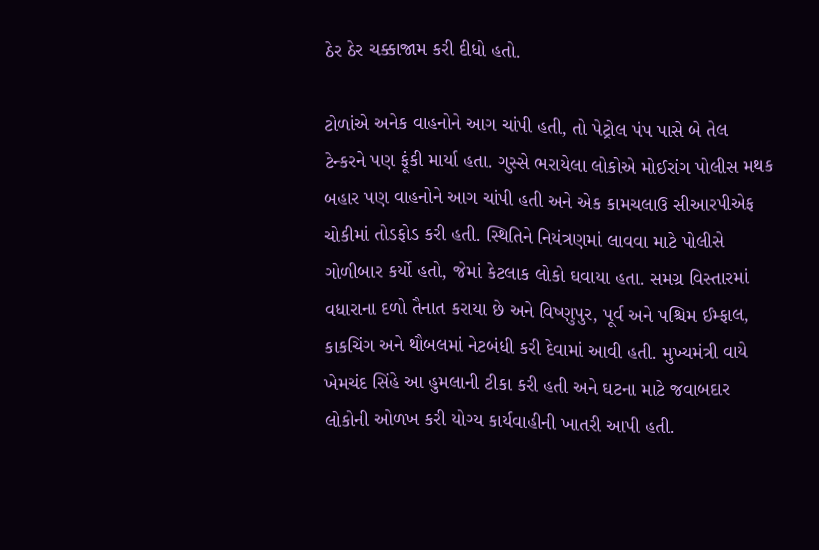ઠેર ઠેર ચક્કાજામ કરી દીધો હતો.

ટોળાંએ અનેક વાહનોને આગ ચાંપી હતી, તો પેટ્રોલ પંપ પાસે બે તેલ ટેન્કરને પણ ફૂંકી માર્યા હતા. ગુસ્સે ભરાયેલા લોકોએ મોઈરાંગ પોલીસ મથક બહાર પણ વાહનોને આગ ચાંપી હતી અને એક કામચલાઉ સીઆરપીએફ ચોકીમાં તોડફોડ કરી હતી. સ્થિતિને નિયંત્રણમાં લાવવા માટે પોલીસે ગોળીબાર કર્યો હતો, જેમાં કેટલાક લોકો ઘવાયા હતા. સમગ્ર વિસ્તારમાં વધારાના દળો તૈનાત કરાયા છે અને વિષ્ણુપુર, પૂર્વ અને પશ્ચિમ ઈમ્ફાલ, કાકચિંગ અને થૌબલમાં નેટબંધી કરી દેવામાં આવી હતી. મુખ્યમંત્રી વાયે ખેમચંદ સિંહે આ હુમલાની ટીકા કરી હતી અને ઘટના માટે જવાબદાર લોકોની ઓળખ કરી યોગ્ય કાર્યવાહીની ખાતરી આપી હતી.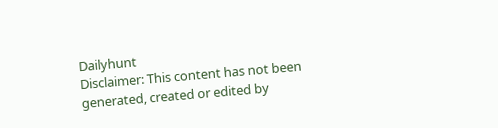Dailyhunt
Disclaimer: This content has not been generated, created or edited by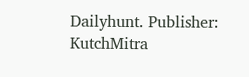Dailyhunt. Publisher: KutchMitra